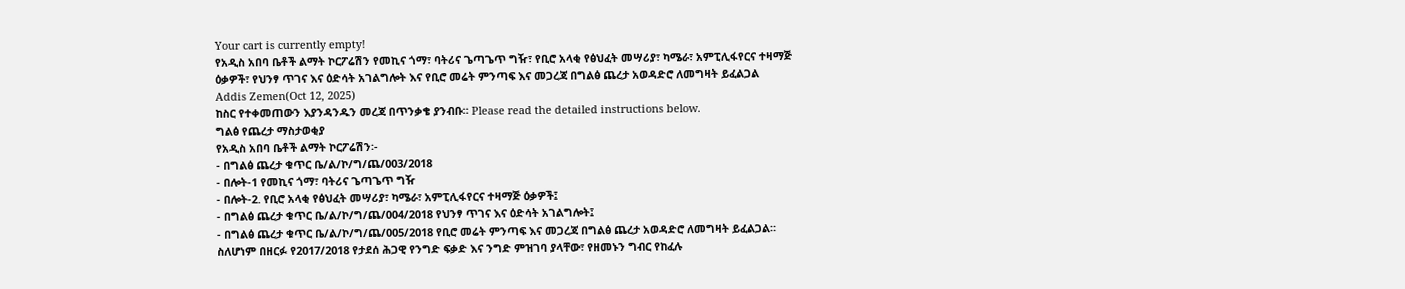Your cart is currently empty!
የአዲስ አበባ ቤቶች ልማት ኮርፖሬሽን የመኪና ጎማ፣ ባትሪና ጌጣጌጥ ግዥ፣ የቢሮ አላቂ የፅህፈት መሣሪያ፣ ካሜራ፣ አምፒሊፋየርና ተዛማጅ ዕቃዎች፣ የህንፃ ጥገና እና ዕድሳት አገልግሎት እና የቢሮ መሬት ምንጣፍ እና መጋረጃ በግልፅ ጨረታ አወዳድሮ ለመግዛት ይፈልጋል
Addis Zemen(Oct 12, 2025)
ከስር የተቀመጠውን እያንዳንዱን መረጃ በጥንቃቄ ያንብቡ። Please read the detailed instructions below.
ግልፅ የጨረታ ማስታወቂያ
የአዲስ አበባ ቤቶች ልማት ኮርፖሬሽን፡-
- በግልፅ ጨረታ ቁጥር ቤ/ል/ኮ/ግ/ጨ/003/2018
- በሎት-1 የመኪና ጎማ፣ ባትሪና ጌጣጌጥ ግዥ
- በሎት-2. የቢሮ አላቂ የፅህፈት መሣሪያ፣ ካሜራ፣ አምፒሊፋየርና ተዛማጅ ዕቃዎች፤
- በግልፅ ጨረታ ቁጥር ቤ/ል/ኮ/ግ/ጨ/004/2018 የህንፃ ጥገና እና ዕድሳት አገልግሎት፤
- በግልፅ ጨረታ ቁጥር ቤ/ል/ኮ/ግ/ጨ/005/2018 የቢሮ መሬት ምንጣፍ እና መጋረጃ በግልፅ ጨረታ አወዳድሮ ለመግዛት ይፈልጋል።
ስለሆነም በዘርፉ የ2017/2018 የታደሰ ሕጋዊ የንግድ ፍቃድ እና ንግድ ምዝገባ ያላቸው፣ የዘመኑን ግብር የከፈሉ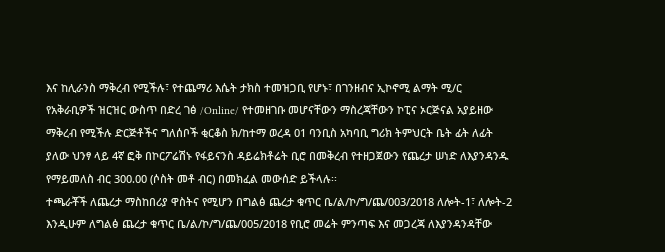እና ከሊራንስ ማቅረብ የሚችሉ፣ የተጨማሪ እሴት ታክስ ተመዝጋቢ የሆኑ፣ በገንዘብና ኢኮኖሚ ልማት ሚ/ር የአቅራቢዎች ዝርዝር ውስጥ በድረ ገፅ /Online/ የተመዘገቡ መሆናቸውን ማስረጃቸውን ኮፒና ኦርጅናል አያይዘው ማቅረብ የሚችሉ ድርጅቶችና ግለሰቦች ቂርቆስ ክ/ከተማ ወረዳ 01 ባንቢስ አካባቢ ግሪክ ትምህርት ቤት ፊት ለፊት ያለው ህንፃ ላይ 4ኛ ፎቅ በኮርፖሬሽኑ የፋይናንስ ዳይሬክቶሬት ቢሮ በመቅረብ የተዘጋጀውን የጨረታ ሠነድ ለእያንዳንዱ የማይመለስ ብር 300.00 (ሶስት መቶ ብር) በመክፈል መውሰድ ይችላሉ፡፡
ተጫራቾች ለጨረታ ማስከበሪያ ዋስትና የሚሆን በግልፅ ጨረታ ቁጥር ቤ/ል/ኮ/ግ/ጨ/003/2018 ለሎት-1፣ ለሎት-2 እንዲሁም ለግልፅ ጨረታ ቁጥር ቤ/ል/ኮ/ግ/ጨ/005/2018 የቢሮ መሬት ምንጣፍ እና መጋረጃ ለእያንዳንዳቸው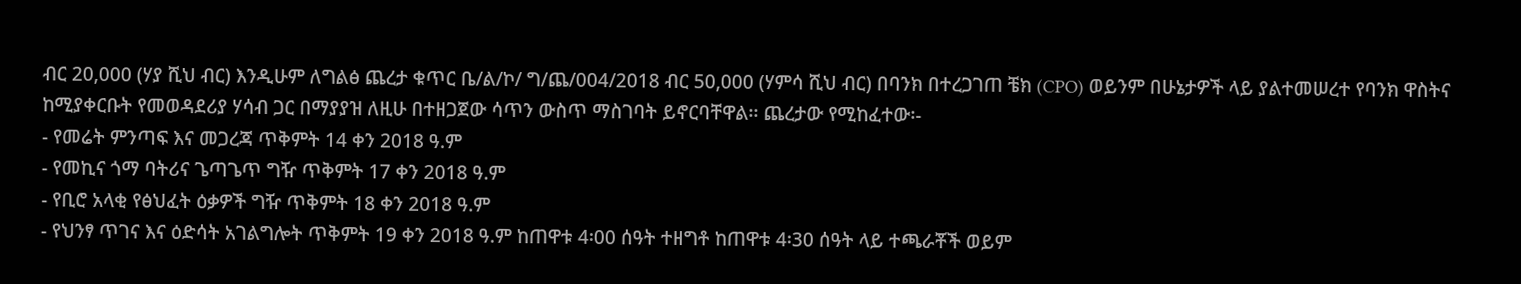ብር 20,000 (ሃያ ሺህ ብር) እንዲሁም ለግልፅ ጨረታ ቁጥር ቤ/ል/ኮ/ ግ/ጨ/004/2018 ብር 50,000 (ሃምሳ ሺህ ብር) በባንክ በተረጋገጠ ቼክ (CPO) ወይንም በሁኔታዎች ላይ ያልተመሠረተ የባንክ ዋስትና ከሚያቀርቡት የመወዳደሪያ ሃሳብ ጋር በማያያዝ ለዚሁ በተዘጋጀው ሳጥን ውስጥ ማስገባት ይኖርባቸዋል፡፡ ጨረታው የሚከፈተው፡-
- የመሬት ምንጣፍ እና መጋረጃ ጥቅምት 14 ቀን 2018 ዓ.ም
- የመኪና ጎማ ባትሪና ጌጣጌጥ ግዥ ጥቅምት 17 ቀን 2018 ዓ.ም
- የቢሮ አላቂ የፅህፈት ዕቃዎች ግዥ ጥቅምት 18 ቀን 2018 ዓ.ም
- የህንፃ ጥገና እና ዕድሳት አገልግሎት ጥቅምት 19 ቀን 2018 ዓ.ም ከጠዋቱ 4፡00 ሰዓት ተዘግቶ ከጠዋቱ 4፡30 ሰዓት ላይ ተጫራቾች ወይም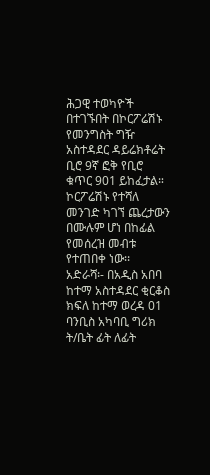ሕጋዊ ተወካዮች በተገኙበት በኮርፖሬሽኑ የመንግስት ግዥ አስተዳደር ዳይሬክቶሬት ቢሮ 9ኛ ፎቅ የቢሮ ቁጥር 901 ይከፈታል።
ኮርፖሬሽኑ የተሻለ መንገድ ካገኘ ጨረታውን በሙሉም ሆነ በከፊል የመሰረዝ መብቱ የተጠበቀ ነው፡፡
አድራሻ፡- በአዲስ አበባ ከተማ አስተዳደር ቂርቆስ ክፍለ ከተማ ወረዳ 01
ባንቢስ አካባቢ ግሪክ ት/ቤት ፊት ለፊት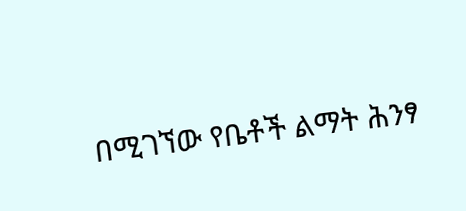በሚገኘው የቤቶች ልማት ሕንፃ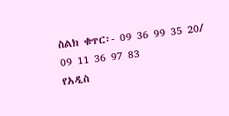ስልክ ቁጥር፡- 09 36 99 35 20/ 09 11 36 97 83
የአዲስ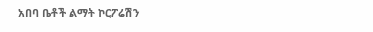አበባ ቤቶች ልማት ኮርፖሬሽን